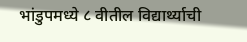भांडुपमध्ये ८ वीतील विद्यार्थ्याची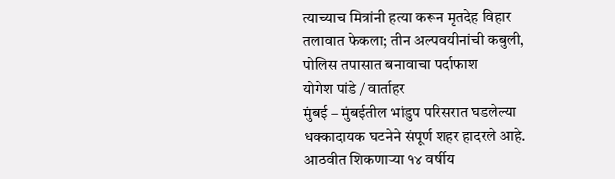त्याच्याच मित्रांनी हत्या करून मृतदेह विहार तलावात फेकला; तीन अल्पवयीनांची कबुली, पोलिस तपासात बनावाचा पर्दाफाश
योगेश पांडे / वार्ताहर
मुंबई – मुंबईतील भांडुप परिसरात घडलेल्या धक्कादायक घटनेने संपूर्ण शहर हादरले आहे. आठवीत शिकणाऱ्या १४ वर्षीय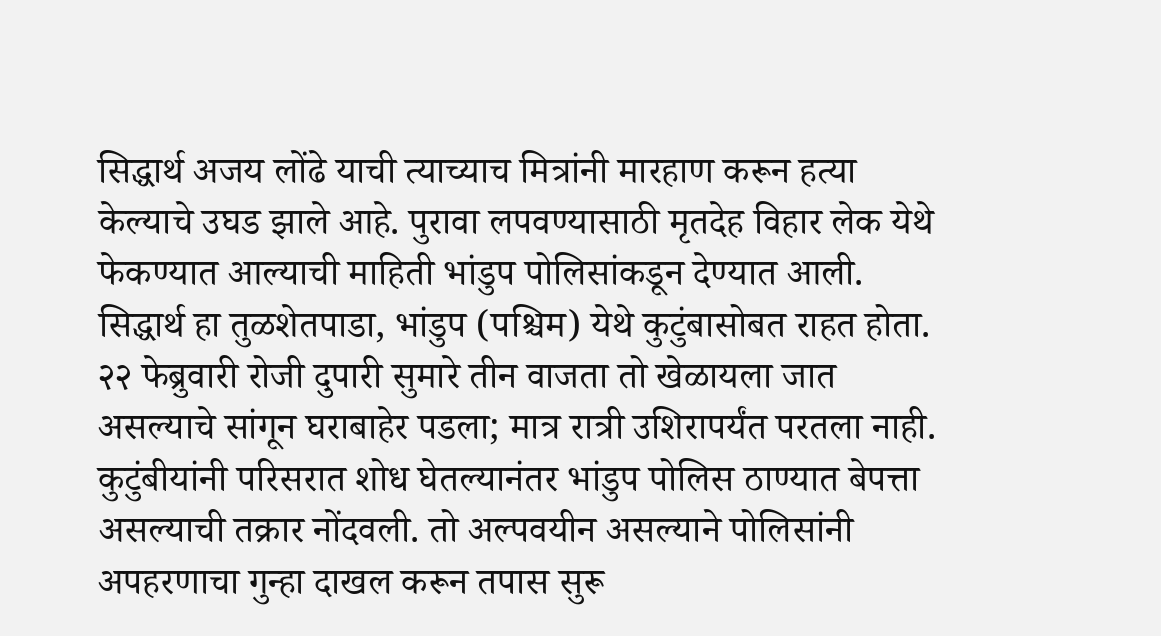सिद्धार्थ अजय लोंढे याची त्याच्याच मित्रांनी मारहाण करून हत्या केल्याचे उघड झाले आहे. पुरावा लपवण्यासाठी मृतदेह विहार लेक येथे फेकण्यात आल्याची माहिती भांडुप पोलिसांकडून देण्यात आली. सिद्धार्थ हा तुळशेतपाडा, भांडुप (पश्चिम) येथे कुटुंबासोबत राहत होता. २२ फेब्रुवारी रोजी दुपारी सुमारे तीन वाजता तो खेळायला जात असल्याचे सांगून घराबाहेर पडला; मात्र रात्री उशिरापर्यंत परतला नाही. कुटुंबीयांनी परिसरात शोध घेतल्यानंतर भांडुप पोलिस ठाण्यात बेपत्ता असल्याची तक्रार नोंदवली. तो अल्पवयीन असल्याने पोलिसांनी अपहरणाचा गुन्हा दाखल करून तपास सुरू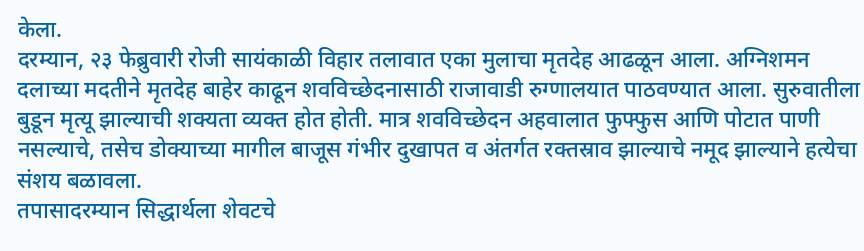केला.
दरम्यान, २३ फेब्रुवारी रोजी सायंकाळी विहार तलावात एका मुलाचा मृतदेह आढळून आला. अग्निशमन दलाच्या मदतीने मृतदेह बाहेर काढून शवविच्छेदनासाठी राजावाडी रुग्णालयात पाठवण्यात आला. सुरुवातीला बुडून मृत्यू झाल्याची शक्यता व्यक्त होत होती. मात्र शवविच्छेदन अहवालात फुफ्फुस आणि पोटात पाणी नसल्याचे, तसेच डोक्याच्या मागील बाजूस गंभीर दुखापत व अंतर्गत रक्तस्राव झाल्याचे नमूद झाल्याने हत्येचा संशय बळावला.
तपासादरम्यान सिद्धार्थला शेवटचे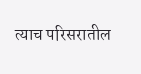त्याच परिसरातील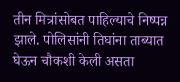तीन मित्रांसोबत पाहिल्याचे निष्पन्न झाले. पोलिसांनी तिघांना ताब्यात घेऊन चौकशी केली असता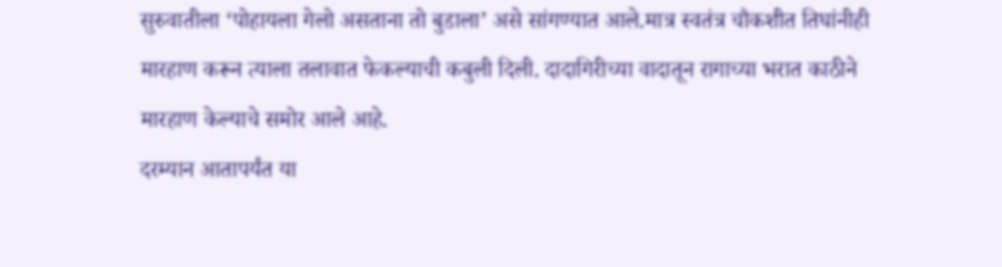सुरुवातीला ‘पोहायला गेलो असताना तो बुडाला’ असे सांगण्यात आले.मात्र स्वतंत्र चौकशीत तिघांनीही मारहाण करून त्याला तलावात फेकल्याची कबुली दिली. दादागिरीच्या वादातून रागाच्या भरात काठीने मारहाण केल्याचे समोर आले आहे.
दरम्यान आतापर्यंत या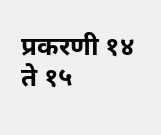प्रकरणी १४ ते १५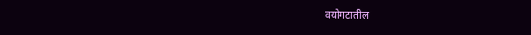वयोगटातील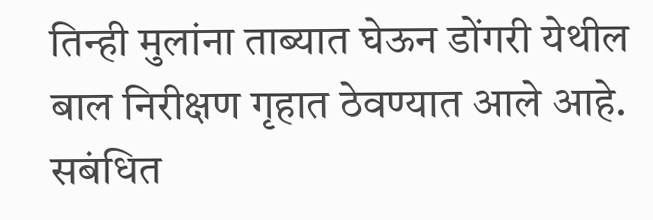तिन्ही मुलांना ताब्यात घेऊन डोंगरी येथील बाल निरीक्षण गृहात ठेवण्यात आले आहे. सबंधित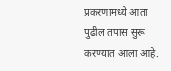प्रकरणामध्ये आता पुढील तपास सुरू करण्यात आला आहे.